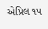એપ્રિલ ૧૫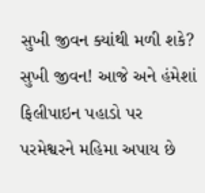સુખી જીવન ક્યાંથી મળી શકે? સુખી જીવન! આજે અને હંમેશાં ફિલીપાઇન પહાડો પર પરમેશ્વરને મહિમા અપાય છે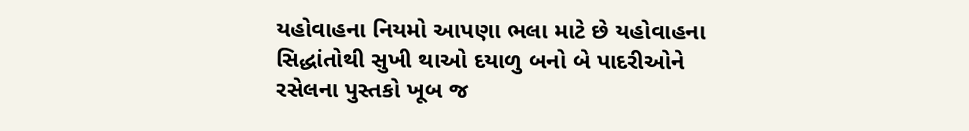યહોવાહના નિયમો આપણા ભલા માટે છે યહોવાહના સિદ્ધાંતોથી સુખી થાઓ દયાળુ બનો બે પાદરીઓને રસેલના પુસ્તકો ખૂબ જ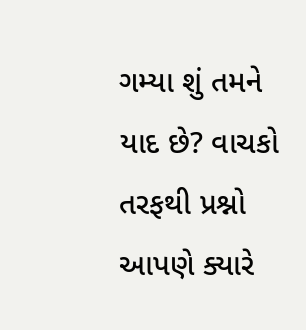ગમ્યા શું તમને યાદ છે? વાચકો તરફથી પ્રશ્નો આપણે ક્યારે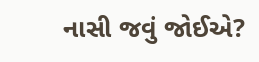નાસી જવું જોઈએ?